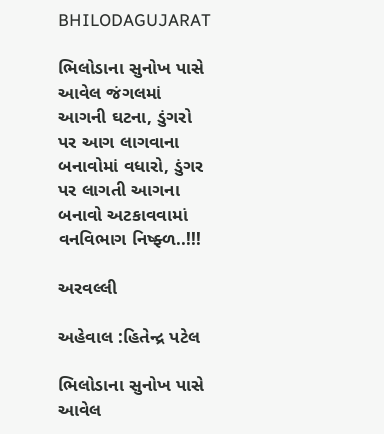BHILODAGUJARAT

ભિલોડાના સુનોખ પાસે આવેલ જંગલમાં આગની ઘટના, ડુંગરો પર આગ લાગવાના બનાવોમાં વધારો, ડુંગર પર લાગતી આગના બનાવો અટકાવવામાં વનવિભાગ નિષ્ફ્ળ..!!!

અરવલ્લી

અહેવાલ :હિતેન્દ્ર પટેલ

ભિલોડાના સુનોખ પાસે આવેલ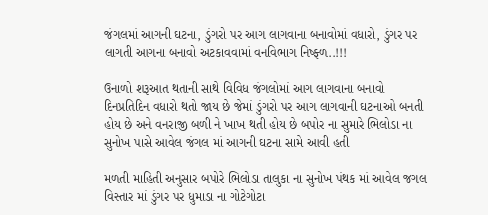જંગલમાં આગની ઘટના, ડુંગરો પર આગ લાગવાના બનાવોમાં વધારો, ડુંગર પર લાગતી આગના બનાવો અટકાવવામાં વનવિભાગ નિષ્ફ્ળ..!!!

ઉનાળો શરૂઆત થતાની સાથે વિવિધ જંગલોમાં આગ લાગવાના બનાવો દિનપ્રતિદિન વધારો થતો જાય છે જેમાં ડુંગરો પર આગ લાગવાની ઘટનાઓ બનતી હોય છે અને વનરાજી બળી ને ખાખ થતી હોય છે બપોર ના સુમારે ભિલોડા ના સુનોખ પાસે આવેલ જંગલ માં આગની ઘટના સામે આવી હતી

મળતી માહિતી અનુસાર બપોરે ભિલોડા તાલુકા ના સુનોખ પંથક માં આવેલ જગલ વિસ્તાર માં ડુંગર પર ધુમાડા ના ગોટેગોટા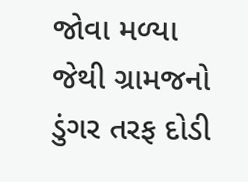જોવા મળ્યા જેથી ગ્રામજનો ડુંગર તરફ દોડી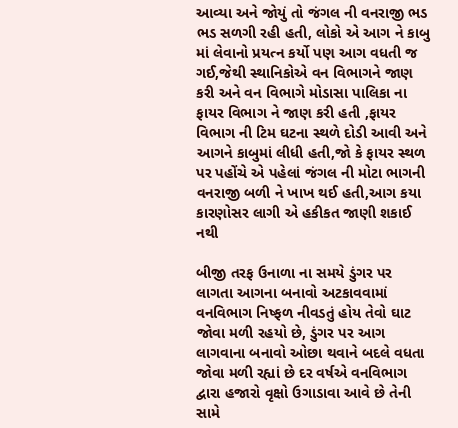આવ્યા અને જોયું તો જંગલ ની વનરાજી ભડ ભડ સળગી રહી હતી, લોકો એ આગ ને કાબુ માં લેવાનો પ્રયત્ન કર્યો પણ આગ વધતી જ ગઈ,જેથી સ્થાનિકોએ વન વિભાગને જાણ કરી અને વન વિભાગે મોડાસા પાલિકા ના ફાયર વિભાગ ને જાણ કરી હતી ,ફાયર વિભાગ ની ટિમ ઘટના સ્થળે દોડી આવી અને આગને કાબુમાં લીધી હતી,જો કે ફાયર સ્થળ પર પહોંચે એ પહેલાં જંગલ ની મોટા ભાગની વનરાજી બળી ને ખાખ થઈ હતી,આગ કયા કારણોસર લાગી એ હકીકત જાણી શકાઈ નથી

બીજી તરફ ઉનાળા ના સમયે ડુંગર પર લાગતા આગના બનાવો અટકાવવામાં વનવિભાગ નિષ્ફળ નીવડતું હોય તેવો ઘાટ જોવા મળી રહયો છે, ડુંગર પર આગ લાગવાના બનાવો ઓછા થવાને બદલે વધતા જોવા મળી રહ્યાં છે દર વર્ષએ વનવિભાગ દ્વારા હજારો વૃક્ષો ઉગાડાવા આવે છે તેની સામે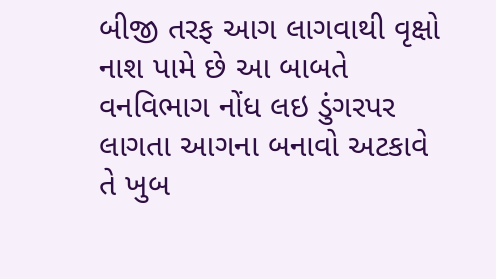બીજી તરફ આગ લાગવાથી વૃક્ષો નાશ પામે છે આ બાબતે વનવિભાગ નોંધ લઇ ડુંગરપર લાગતા આગના બનાવો અટકાવે તે ખુબ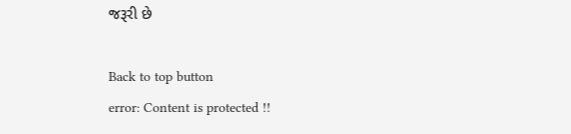જરૂરી છે

Back to top button
error: Content is protected !!